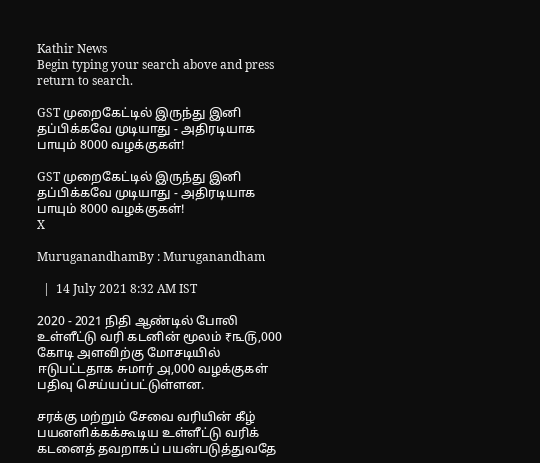Kathir News
Begin typing your search above and press return to search.

GST முறைகேட்டில் இருந்து இனி தப்பிக்கவே முடியாது - அதிரடியாக பாயும் 8000 வழக்குகள்!

GST முறைகேட்டில் இருந்து இனி தப்பிக்கவே முடியாது - அதிரடியாக பாயும் 8000 வழக்குகள்!
X

MuruganandhamBy : Muruganandham

  |  14 July 2021 8:32 AM IST

2020 - 2021 நிதி ஆண்டில் போலி உள்ளீட்டு வரி கடனின் மூலம் ₹௩௫,000 கோடி அளவிற்கு மோசடியில் ஈடுபட்டதாக சுமார் ௮,000 வழக்குகள் பதிவு செய்யப்பட்டுள்ளன.

சரக்கு மற்றும் சேவை வரியின் கீழ் பயனளிக்கக்கூடிய உள்ளீட்டு வரிக் கடனைத் தவறாகப் பயன்படுத்துவதே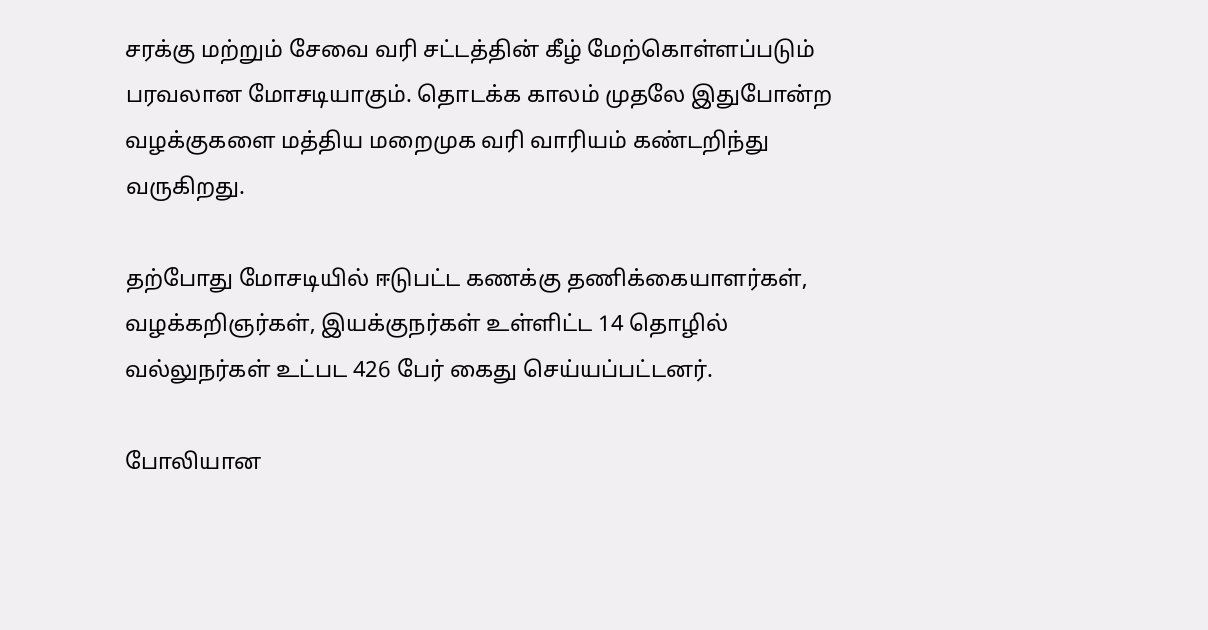சரக்கு மற்றும் சேவை வரி சட்டத்தின் கீழ் மேற்கொள்ளப்படும் பரவலான மோசடியாகும். தொடக்க காலம் முதலே இதுபோன்ற வழக்குகளை மத்திய மறைமுக வரி வாரியம் கண்டறிந்து வருகிறது.

தற்போது மோசடியில் ஈடுபட்ட கணக்கு தணிக்கையாளர்கள், வழக்கறிஞர்கள், இயக்குநர்கள் உள்ளிட்ட 14 தொழில் வல்லுநர்கள் உட்பட 426 பேர் கைது செய்யப்பட்டனர்.

போலியான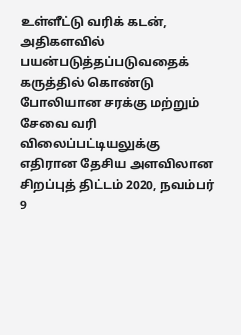உள்ளீட்டு வரிக் கடன், அதிகளவில் பயன்படுத்தப்படுவதைக் கருத்தில் கொண்டு போலியான சரக்கு மற்றும் சேவை வரி விலைப்பட்டியலுக்கு எதிரான தேசிய அளவிலான சிறப்புத் திட்டம் 2020, நவம்பர் 9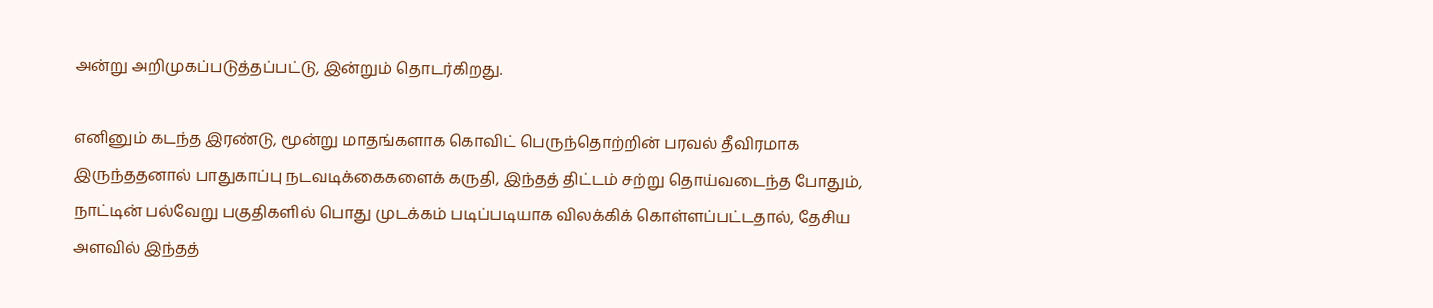அன்று அறிமுகப்படுத்தப்பட்டு, இன்றும் தொடர்கிறது.

எனினும் கடந்த இரண்டு, மூன்று மாதங்களாக கொவிட் பெருந்தொற்றின் பரவல் தீவிரமாக இருந்ததனால் பாதுகாப்பு நடவடிக்கைகளைக் கருதி, இந்தத் திட்டம் சற்று தொய்வடைந்த போதும், நாட்டின் பல்வேறு பகுதிகளில் பொது முடக்கம் படிப்படியாக விலக்கிக் கொள்ளப்பட்டதால், தேசிய அளவில் இந்தத்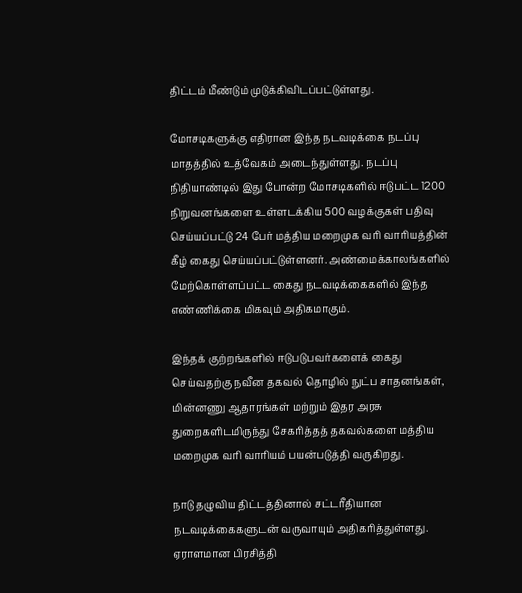திட்டம் மீண்டும் முடுக்கிவிடப்பட்டுள்ளது.

மோசடிகளுக்கு எதிரான இந்த நடவடிக்கை நடப்பு மாதத்தில் உத்வேகம் அடைந்துள்ளது. நடப்பு நிதியாண்டில் இது போன்ற மோசடிகளில் ஈடுபட்ட 1200 நிறுவனங்களை உள்ளடக்கிய 500 வழக்குகள் பதிவு செய்யப்பட்டு 24 பேர் மத்திய மறைமுக வரி வாரியத்தின் கீழ் கைது செய்யப்பட்டுள்ளனர். அண்மைக்காலங்களில் மேற்கொள்ளப்பட்ட கைது நடவடிக்கைகளில் இந்த எண்ணிக்கை மிகவும் அதிகமாகும்.

இந்தக் குற்றங்களில் ஈடுபடுபவர்களைக் கைது செய்வதற்கு நவீன தகவல் தொழில் நுட்ப சாதனங்கள், மின்னணு ஆதாரங்கள் மற்றும் இதர அரசு துறைகளிடமிருந்து சேகரித்தத் தகவல்களை மத்திய மறைமுக வரி வாரியம் பயன்படுத்தி வருகிறது.

நாடு தழுவிய திட்டத்தினால் சட்டரீதியான நடவடிக்கைகளுடன் வருவாயும் அதிகரித்துள்ளது. ஏராளமான பிரசித்தி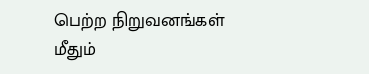பெற்ற நிறுவனங்கள் மீதும்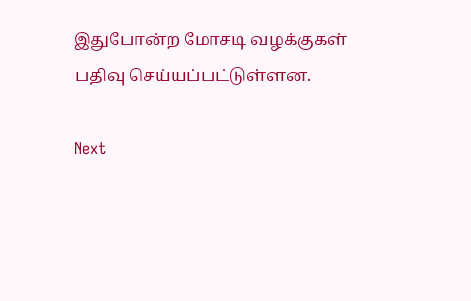இதுபோன்ற மோசடி வழக்குகள் பதிவு செய்யப்பட்டுள்ளன.

Next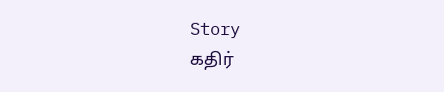Story
கதிர்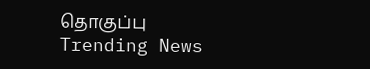தொகுப்பு
Trending News